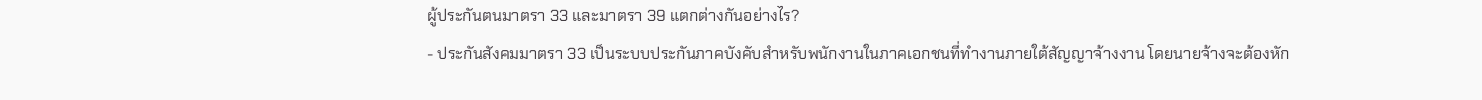ผู้ประกันตนมาตรา 33 และมาตรา 39 แตกต่างกันอย่างไร?
- ประกันสังคมมาตรา 33 เป็นระบบประกันภาคบังคับสำหรับพนักงานในภาคเอกชนที่ทำงานภายใต้สัญญาจ้างงาน โดยนายจ้างจะต้องหัก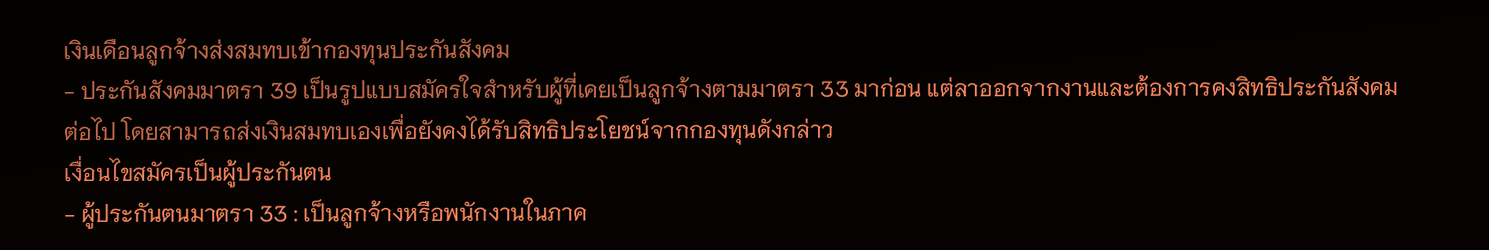เงินเดือนลูกจ้างส่งสมทบเข้ากองทุนประกันสังคม
- ประกันสังคมมาตรา 39 เป็นรูปแบบสมัครใจสำหรับผู้ที่เคยเป็นลูกจ้างตามมาตรา 33 มาก่อน แต่ลาออกจากงานและต้องการคงสิทธิประกันสังคมต่อไป โดยสามารถส่งเงินสมทบเองเพื่อยังคงได้รับสิทธิประโยชน์จากกองทุนดังกล่าว
เงื่อนไขสมัครเป็นผู้ประกันตน
- ผู้ประกันตนมาตรา 33 : เป็นลูกจ้างหรือพนักงานในภาค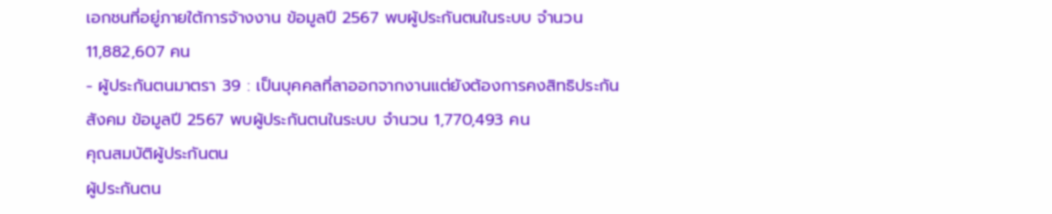เอกชนที่อยู่ภายใต้การจ้างงาน ข้อมูลปี 2567 พบผู้ประกันตนในระบบ จำนวน 11,882,607 คน
- ผู้ประกันตนมาตรา 39 : เป็นบุคคลที่ลาออกจากงานแต่ยังต้องการคงสิทธิประกันสังคม ข้อมูลปี 2567 พบผู้ประกันตนในระบบ จำนวน 1,770,493 คน
คุณสมบัติผู้ประกันตน
ผู้ประกันตน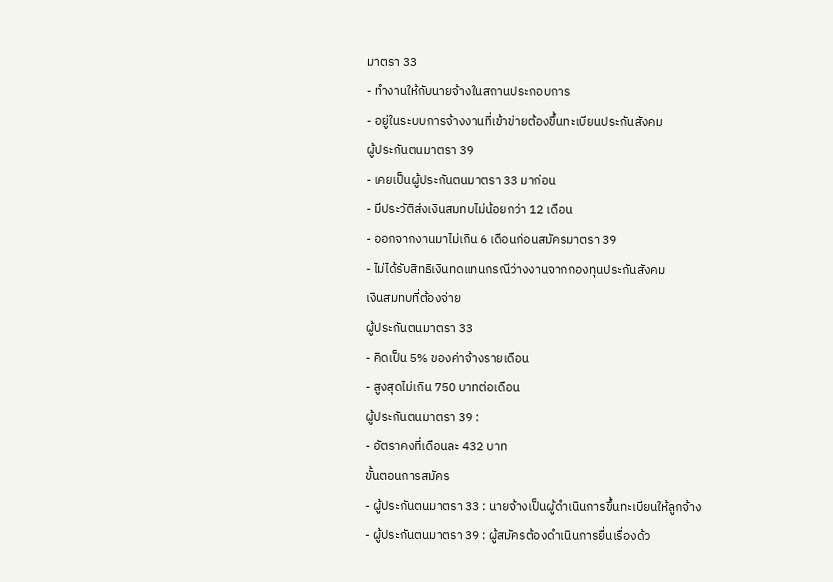มาตรา 33
- ทำงานให้กับนายจ้างในสถานประกอบการ
- อยู่ในระบบการจ้างงานที่เข้าข่ายต้องขึ้นทะเบียนประกันสังคม
ผู้ประกันตนมาตรา 39
- เคยเป็นผู้ประกันตนมาตรา 33 มาก่อน
- มีประวัติส่งเงินสมทบไม่น้อยกว่า 12 เดือน
- ออกจากงานมาไม่เกิน 6 เดือนก่อนสมัครมาตรา 39
- ไม่ได้รับสิทธิเงินทดแทนกรณีว่างงานจากกองทุนประกันสังคม
เงินสมทบที่ต้องจ่าย
ผู้ประกันตนมาตรา 33
- คิดเป็น 5% ของค่าจ้างรายเดือน
- สูงสุดไม่เกิน 750 บาทต่อเดือน
ผู้ประกันตนมาตรา 39 :
- อัตราคงที่เดือนละ 432 บาท
ขั้นตอนการสมัคร
- ผู้ประกันตนมาตรา 33 : นายจ้างเป็นผู้ดำเนินการขึ้นทะเบียนให้ลูกจ้าง
- ผู้ประกันตนมาตรา 39 : ผู้สมัครต้องดำเนินการยื่นเรื่องด้ว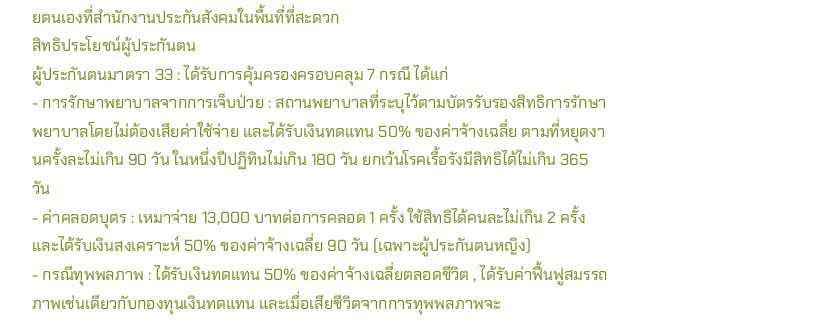ยตนเองที่สำนักงานประกันสังคมในพื้นที่ที่สะดวก
สิทธิประโยชน์ผู้ประกันตน
ผู้ประกันตนมาตรา 33 : ได้รับการคุ้มครองครอบคลุม 7 กรณี ได้แก่
- การรักษาพยาบาลจากการเจ็บป่วย : สถานพยาบาลที่ระบุไว้ตามบัตรรับรองสิทธิการรักษาพยาบาลโดยไม่ต้องเสียค่าใช้จ่าย และได้รับเงินทดแทน 50% ของค่าจ้างเฉลี่ย ตามที่หยุดงานครั้งละไม่เกิน 90 วัน ในหนึ่งปีปฏิทินไม่เกิน 180 วัน ยกเว้นโรคเรื้อรังมีสิทธิได้ไม่เกิน 365 วัน
- ค่าคลอดบุตร : เหมาจ่าย 13,000 บาทต่อการคลอด 1 ครั้ง ใช้สิทธิได้คนละไม่เกิน 2 ครั้ง และได้รับเงินสงเคราะห์ 50% ของค่าจ้างเฉลี่ย 90 วัน (เฉพาะผู้ประกันตนหญิง)
- กรณีทุพพลภาพ : ได้รับเงินทดแทน 50% ของค่าจ้างเฉลี่ยตลอดชีวิต , ได้รับค่าฟื้นฟูสมรรถภาพเช่นเดียวกับกองทุนเงินทดแทน และเมื่อเสียชีวิตจากการทุพพลภาพจะ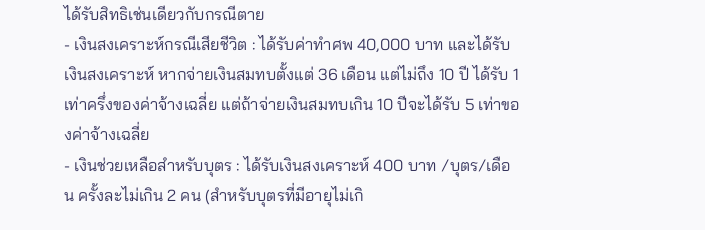ได้รับสิทธิเช่นเดียวกับกรณีตาย
- เงินสงเคราะห์กรณีเสียชีวิต : ได้รับค่าทำศพ 40,000 บาท และได้รับเงินสงเคราะห์ หากจ่ายเงินสมทบตั้งแต่ 36 เดือน แต่ไม่ถึง 10 ปี ได้รับ 1 เท่าครึ่งของค่าจ้างเฉลี่ย แต่ถ้าจ่ายเงินสมทบเกิน 10 ปีจะได้รับ 5 เท่าของค่าจ้างเฉลี่ย
- เงินช่วยเหลือสำหรับบุตร : ได้รับเงินสงเคราะห์ 400 บาท /บุตร/เดือน ครั้งละไม่เกิน 2 คน (สำหรับบุตรที่มีอายุไม่เกิ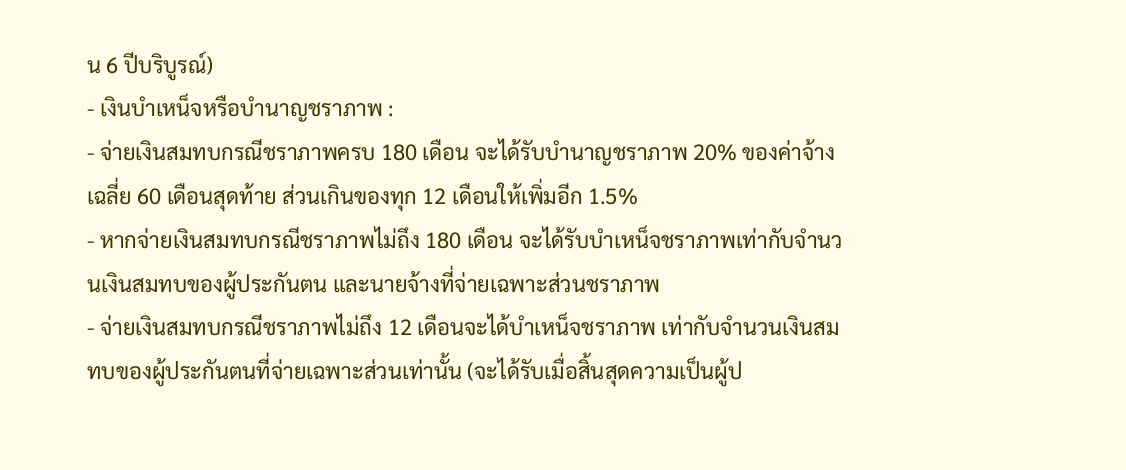น 6 ปีบริบูรณ์)
- เงินบำเหน็จหรือบำนาญชราภาพ :
- จ่ายเงินสมทบกรณีชราภาพครบ 180 เดือน จะได้รับบำนาญชราภาพ 20% ของค่าจ้างเฉลี่ย 60 เดือนสุดท้าย ส่วนเกินของทุก 12 เดือนให้เพิ่มอีก 1.5%
- หากจ่ายเงินสมทบกรณีชราภาพไม่ถึง 180 เดือน จะได้รับบำเหน็จชราภาพเท่ากับจำนวนเงินสมทบของผู้ประกันตน และนายจ้างที่จ่ายเฉพาะส่วนชราภาพ
- จ่ายเงินสมทบกรณีชราภาพไม่ถึง 12 เดือนจะได้บำเหน็จชราภาพ เท่ากับจำนวนเงินสมทบของผู้ประกันตนที่จ่ายเฉพาะส่วนเท่านั้น (จะได้รับเมื่อสิ้นสุดความเป็นผู้ป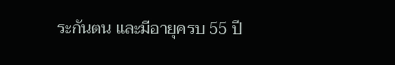ระกันตน และมีอายุครบ 55 ปี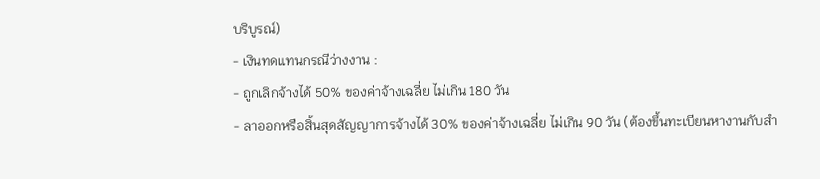บริบูรณ์)
- เงินทดแทนกรณีว่างงาน :
- ถูกเลิกจ้างได้ 50% ของค่าจ้างเฉลี่ย ไม่เกิน 180 วัน
- ลาออกหรือสิ้นสุดสัญญาการจ้างได้ 30% ของค่าจ้างเฉลี่ย ไม่เกิน 90 วัน (ต้องขึ้นทะเบียนหางานกับสำ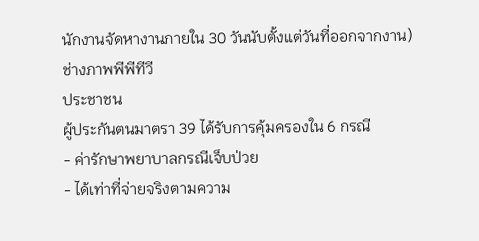นักงานจัดหางานภายใน 30 วันนับตั้งแต่วันที่ออกจากงาน)
ช่างภาพพีพีทีวี
ประชาชน
ผู้ประกันตนมาตรา 39 ได้รับการคุ้มครองใน 6 กรณี
- ค่ารักษาพยาบาลกรณีเจ็บป่วย
- ได้เท่าที่จ่ายจริงตามความ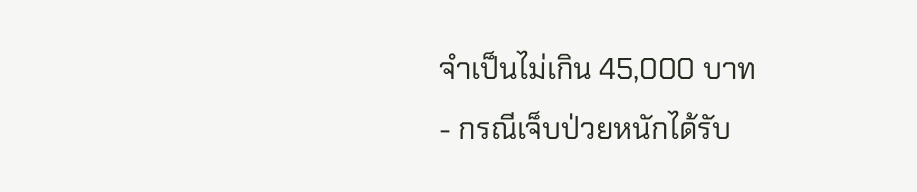จำเป็นไม่เกิน 45,000 บาท
- กรณีเจ็บป่วยหนักได้รับ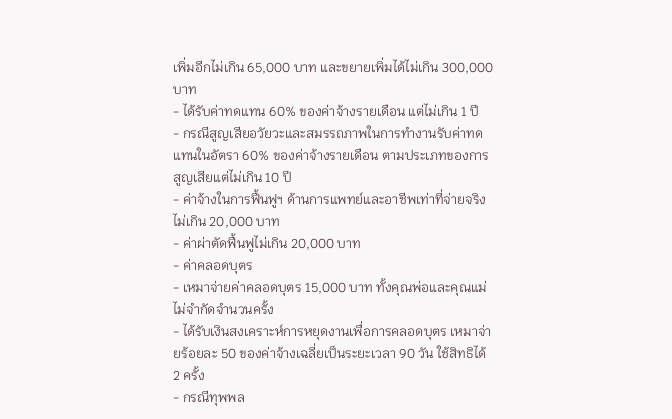เพิ่มอีกไม่เกิน 65,000 บาท และขยายเพิ่มได้ไม่เกิน 300,000 บาท
- ได้รับค่าทดแทน 60% ของค่าจ้างรายเดือน แต่ไม่เกิน 1 ปี
- กรณีสูญเสียอวัยวะและสมรรถภาพในการทำงานรับค่าทดแทนในอัตรา 60% ของค่าจ้างรายเดือน ตามประเภทของการสูญเสียแต่ไม่เกิน 10 ปี
- ค่าจ้างในการฟื้นฟูฯ ด้านการแพทย์และอาชีพเท่าที่จ่ายจริงไม่เกิน 20,000 บาท
- ค่าผ่าตัดฟื้นฟูไม่เกิน 20,000 บาท
- ค่าคลอดบุตร
- เหมาจ่ายค่าคลอดบุตร 15,000 บาท ทั้งคุณพ่อและคุณแม่ ไม่จำกัดจำนวนครั้ง
- ได้รับเงินสงเคราะห์การหยุดงานเพื่อการคลอดบุตร เหมาจ่ายร้อยละ 50 ของค่าจ้างเฉลี่ยเป็นระยะเวลา 90 วัน ใช้สิทธิได้ 2 ครั้ง
- กรณีทุพพล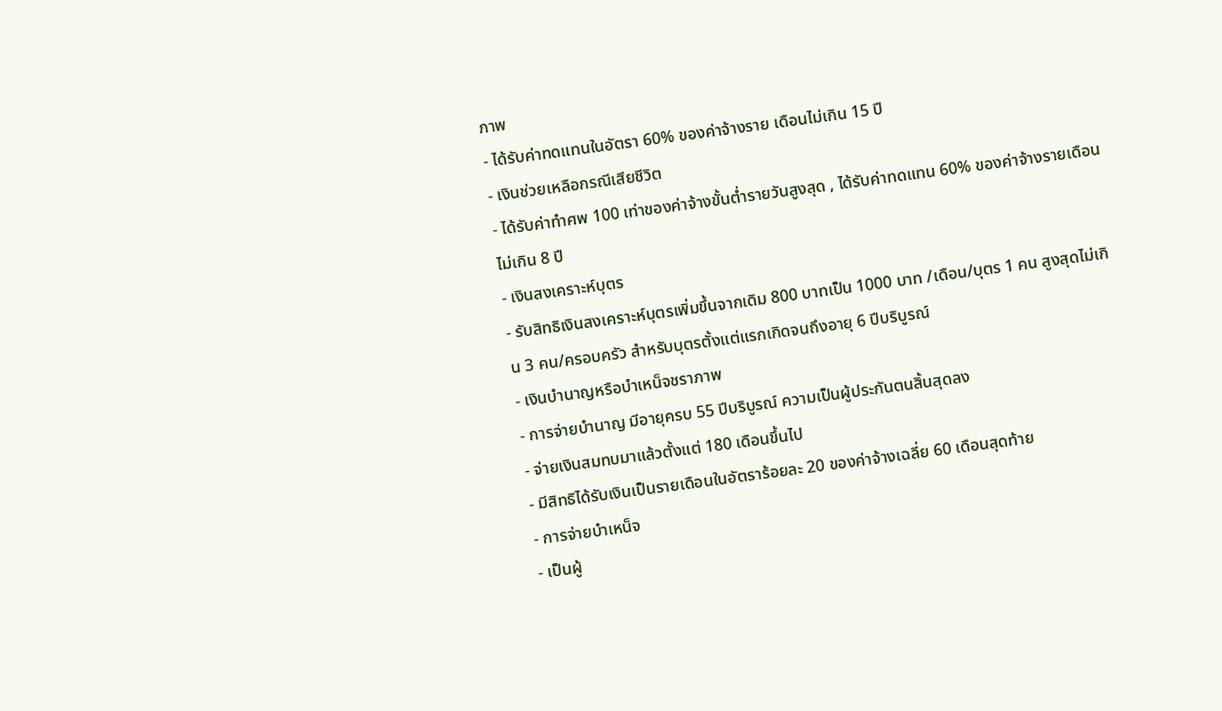ภาพ
- ได้รับค่าทดแทนในอัตรา 60% ของค่าจ้างราย เดือนไม่เกิน 15 ปี
- เงินช่วยเหลือกรณีเสียชีวิต
- ได้รับค่าทำศพ 100 เท่าของค่าจ้างขั้นต่ำรายวันสูงสุด , ได้รับค่าทดแทน 60% ของค่าจ้างรายเดือน ไม่เกิน 8 ปี
- เงินสงเคราะห์บุตร
- รับสิทธิเงินสงเคราะห์บุตรเพิ่มขึ้นจากเดิม 800 บาทเป็น 1000 บาท /เดือน/บุตร 1 คน สูงสุดไม่เกิน 3 คน/ครอบครัว สำหรับบุตรตั้งแต่แรกเกิดจนถึงอายุ 6 ปีบริบูรณ์
- เงินบำนาญหรือบำเหน็จชราภาพ
- การจ่ายบำนาญ มีอายุครบ 55 ปีบริบูรณ์ ความเป็นผู้ประกันตนสิ้นสุดลง
- จ่ายเงินสมทบมาแล้วตั้งแต่ 180 เดือนขึ้นไป
- มีสิทธิได้รับเงินเป็นรายเดือนในอัตราร้อยละ 20 ของค่าจ้างเฉลี่ย 60 เดือนสุดท้าย
- การจ่ายบำเหน็จ
- เป็นผู้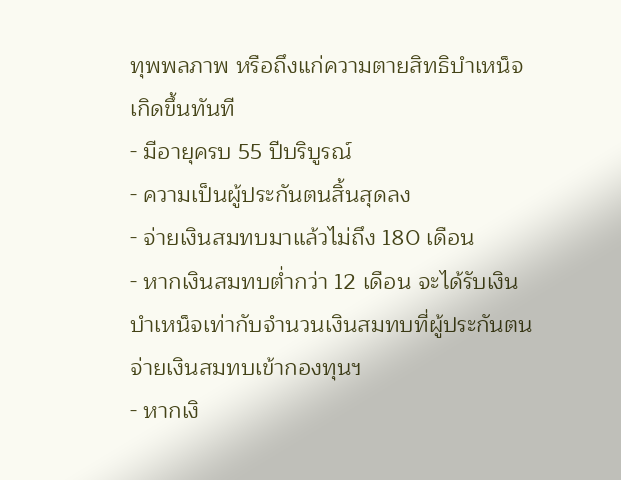ทุพพลภาพ หรือถึงแก่ความตายสิทธิบำเหน็จเกิดขึ้นทันที
- มีอายุครบ 55 ปีบริบูรณ์
- ความเป็นผู้ประกันตนสิ้นสุดลง
- จ่ายเงินสมทบมาแล้วไม่ถึง 180 เดือน
- หากเงินสมทบต่ำกว่า 12 เดือน จะได้รับเงินบำเหน็จเท่ากับจำนวนเงินสมทบที่ผู้ประกันตนจ่ายเงินสมทบเข้ากองทุนฯ
- หากเงิ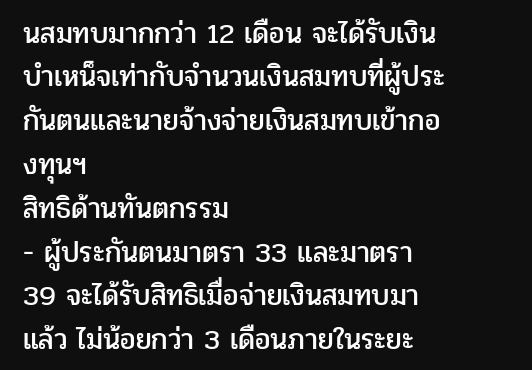นสมทบมากกว่า 12 เดือน จะได้รับเงินบำเหน็จเท่ากับจำนวนเงินสมทบที่ผู้ประกันตนและนายจ้างจ่ายเงินสมทบเข้ากองทุนฯ
สิทธิด้านทันตกรรม
- ผู้ประกันตนมาตรา 33 และมาตรา 39 จะได้รับสิทธิเมื่อจ่ายเงินสมทบมาแล้ว ไม่น้อยกว่า 3 เดือนภายในระยะ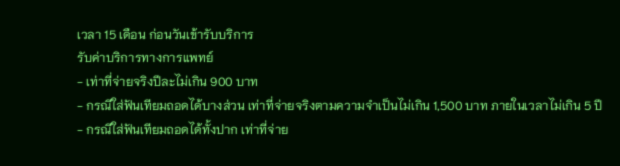เวลา 15 เดือน ก่อนวันเข้ารับบริการ
รับค่าบริการทางการแพทย์
- เท่าที่จ่ายจริงปีละไม่เกิน 900 บาท
- กรณีใส่ฟันเทียมถอดได้บางส่วน เท่าที่จ่ายจริงตามความจำเป็นไม่เกิน 1,500 บาท ภายในเวลาไม่เกิน 5 ปี
- กรณีใส่ฟันเทียมถอดได้ทั้งปาก เท่าที่จ่าย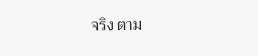จริง ตาม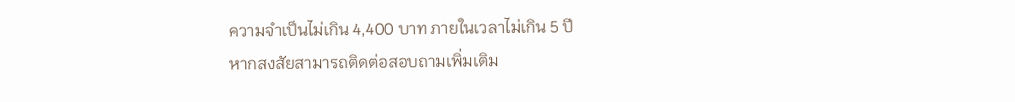ความจำเป็นไม่เกิน 4,400 บาท ภายในเวลาไม่เกิน 5 ปี
หากสงสัยสามารถติดต่อสอบถามเพิ่มเติม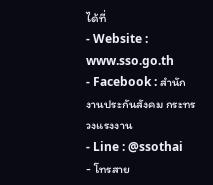ได้ที่
- Website : www.sso.go.th
- Facebook : สำนักงานประกันสังคม กระทรวงแรงงาน
- Line : @ssothai
- โทรสาย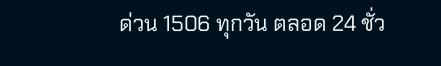ด่วน 1506 ทุกวัน ตลอด 24 ชั่ว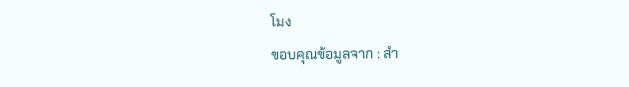โมง
ขอบคุณข้อมูลจาก : สำ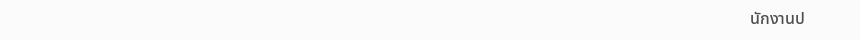นักงานป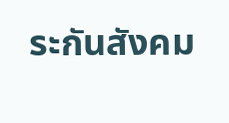ระกันสังคม